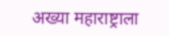अख्या महाराष्ट्राला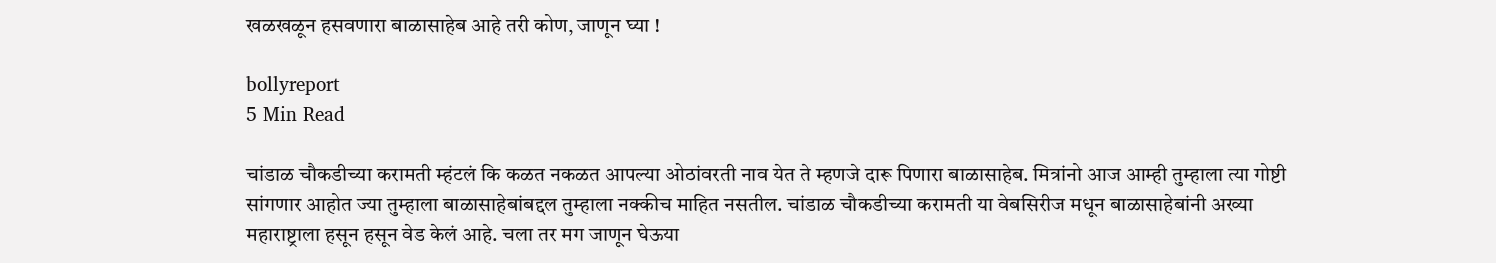खळखळून हसवणारा बाळासाहेब आहे तरी कोण, जाणून घ्या !

bollyreport
5 Min Read

चांडाळ चौकडीच्या करामती म्हंटलं कि कळत नकळत आपल्या ओठांवरती नाव येत ते म्हणजे दारू पिणारा बाळासाहेब. मित्रांनो आज आम्ही तुम्हाला त्या गोष्टी सांगणार आहोत ज्या तुम्हाला बाळासाहेबांबद्दल तुम्हाला नक्कीच माहित नसतील. चांडाळ चौकडीच्या करामती या वेबसिरीज मधून बाळासाहेबांनी अख्या महाराष्ट्राला हसून हसून वेड केलं आहे. चला तर मग जाणून घेऊया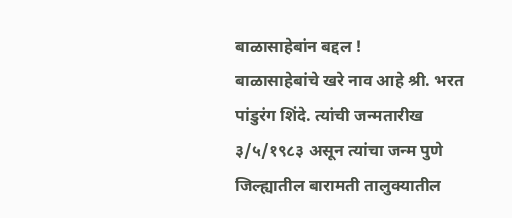बाळासाहेबांन बद्दल !
बाळासाहेबांचे खरे नाव आहे श्री. भरत पांडुरंग शिंदे. त्यांची जन्मतारीख ३/५/१९८३ असून त्यांचा जन्म पुणे जिल्ह्यातील बारामती तालुक्यातील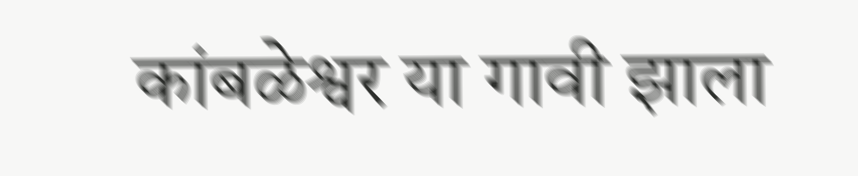कांबळेश्वर या गावी झाला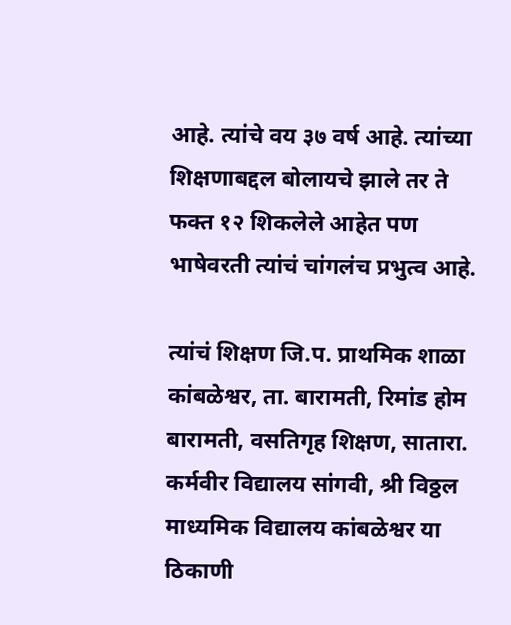आहे. त्यांचे वय ३७ वर्ष आहे. त्यांच्या शिक्षणाबद्दल बोलायचे झाले तर ते फक्त १२ शिकलेले आहेत पण भाषेवरती त्यांचं चांगलंच प्रभुत्व आहे.

त्यांचं शिक्षण जि.प. प्राथमिक शाळा कांबळेश्वर, ता. बारामती, रिमांड होम बारामती, वसतिगृह शिक्षण, सातारा. कर्मवीर विद्यालय सांगवी, श्री विठ्ठल माध्यमिक विद्यालय कांबळेश्वर या ठिकाणी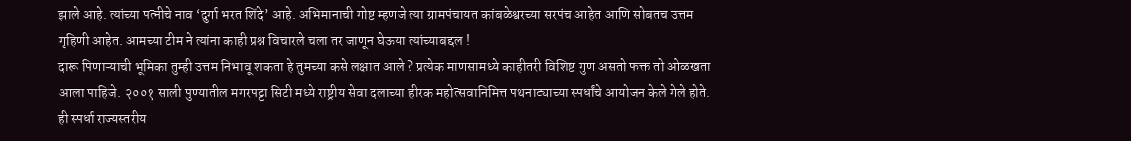झाले आहे. त्यांच्या पत्नीचे नाव ‘दुर्गा भरत शिंदे’ आहे. अभिमानाची गोष्ट म्हणजे त्या ग्रामपंचायत कांबळेश्वरच्या सरपंच आहेत आणि सोबतच उत्तम गृहिणी आहेत. आमच्या टीम ने त्यांना काही प्रश्न विचारले चला तर जाणून घेऊया त्यांच्याबद्दल !
दारू पिणाऱ्याची भूमिका तुम्ही उत्तम निभावू शकता हे तुमच्या कसे लक्षात आले ? प्रत्येक माणसामध्ये काहीतरी विशिष्ट गुण असतो फक्त तो ओळखता आला पाहिजे. २००१ साली पुण्यातील मगरपट्टा सिटी मध्ये राष्ट्रीय सेवा दलाच्या हीरक महोत्सवानिमित्त पथनाट्याच्या स्पर्धांचे आयोजन केले गेले होते. ही स्पर्धा राज्यस्तरीय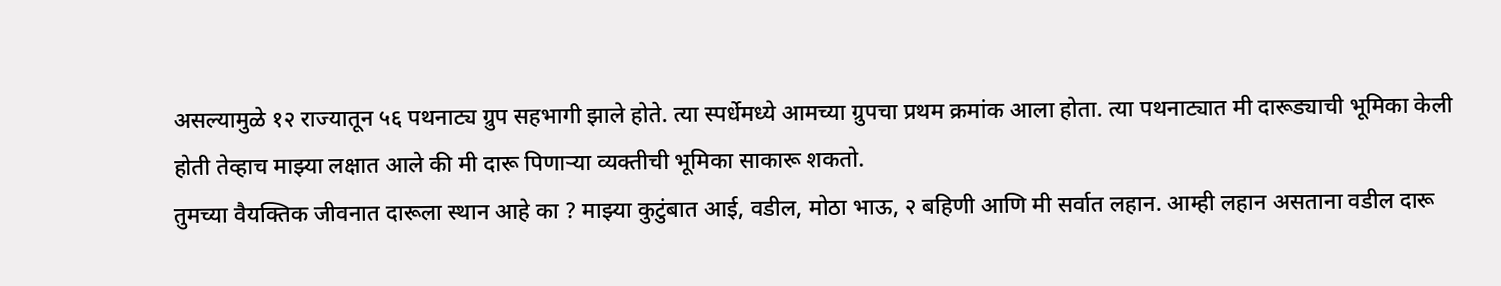असल्यामुळे १२ राज्यातून ५६ पथनाट्य ग्रुप सहभागी झाले होते. त्या स्पर्धेमध्ये आमच्या ग्रुपचा प्रथम क्रमांक आला होता. त्या पथनाट्यात मी दारूड्याची भूमिका केली होती तेव्हाच माझ्या लक्षात आले की मी दारू पिणाऱ्या व्यक्तीची भूमिका साकारू शकतो.
तुमच्या वैयक्तिक जीवनात दारूला स्थान आहे का ? माझ्या कुटुंबात आई, वडील, मोठा भाऊ, २ बहिणी आणि मी सर्वात लहान. आम्ही लहान असताना वडील दारू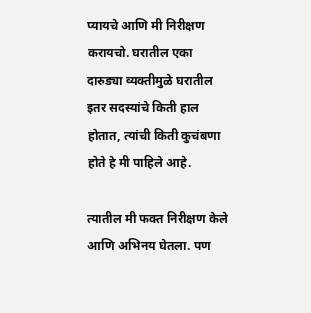प्यायचे आणि मी निरीक्षण करायचो. घरातील एका दारुड्या व्यक्तीमुळे घरातील इतर सदस्यांचे किती हाल होतात, त्यांची किती कुचंबणा होते हे मी पाहिले आहे.

त्यातील मी फक्त निरीक्षण केले आणि अभिनय घेतला. पण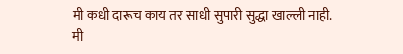मी कधी दारूच काय तर साधी सुपारी सुद्धा खाल्ली नाही. मी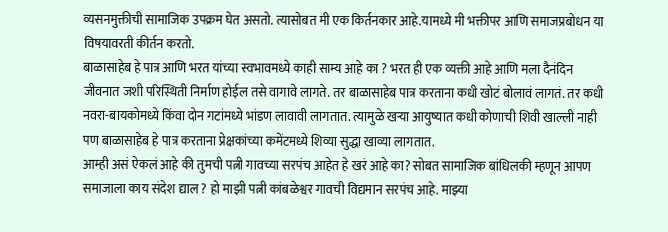व्यसनमुक्तीची सामाजिक उपक्रम घेत असतो. त्यासोबत मी एक किर्तनकार आहे.यामध्ये मी भक्तीपर आणि समाजप्रबोधन या विषयावरती कीर्तन करतो.
बाळासाहेब हे पात्र आणि भरत यांच्या स्वभावमध्ये काही साम्य आहे का ? भरत ही एक व्यक्ती आहे आणि मला दैनंदिन जीवनात जशी परिस्थिती निर्माण होईल तसे वागावे लागते. तर बाळासाहेब पात्र करताना कधी खोटं बोलावं लागतं. तर कधी नवरा-बायकोमध्ये किंवा दोन गटांमध्ये भांडण लावावी लागतात. त्यामुळे खऱ्या आयुष्यात कधी कोणाची शिवी खाल्ली नाही पण बाळासाहेब हे पात्र करताना प्रेक्षकांच्या कमेंटमध्ये शिव्या सुद्धा खाव्या लागतात.
आम्ही असं ऐकलं आहे की तुमची पत्नी गावच्या सरपंच आहेत हे खरं आहे का? सोबत सामाजिक बांधिलकी म्हणून आपण समाजाला काय संदेश द्याल ? हो माझी पत्नी कांबळेश्वर गावची विद्यमान सरपंच आहे. माझ्या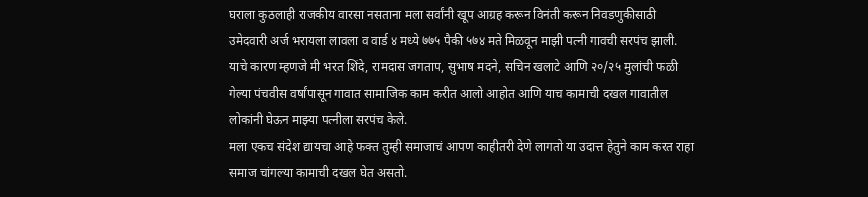घराला कुठलाही राजकीय वारसा नसताना मला सर्वांनी खूप आग्रह करून विनंती करून निवडणुकीसाठी उमेदवारी अर्ज भरायला लावला व वार्ड ४ मध्ये ७७५ पैकी ५७४ मते मिळवून माझी पत्नी गावची सरपंच झाली. याचे कारण म्हणजे मी भरत शिंदे, रामदास जगताप, सुभाष मदने, सचिन खलाटे आणि २०/२५ मुलांची फळी गेल्या पंचवीस वर्षांपासून गावात सामाजिक काम करीत आलो आहोत आणि याच कामाची दखल गावातील लोकांनी घेऊन माझ्या पत्नीला सरपंच केले.
मला एकच संदेश द्यायचा आहे फक्त तुम्ही समाजाचं आपण काहीतरी देणे लागतो या उदात्त हेतुने काम करत राहा समाज चांगल्या कामाची दखल घेत असतो.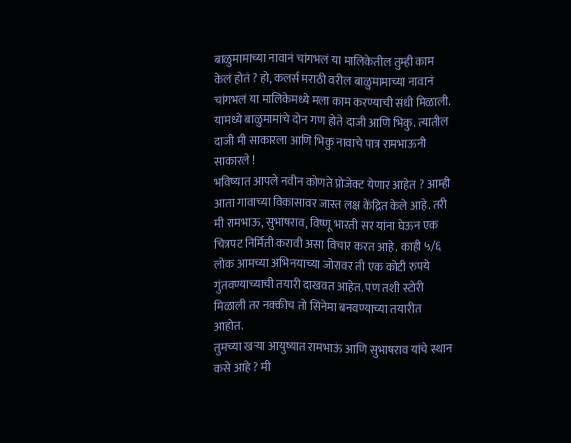बाळुमामाच्या नावानं चांगभलं या मालिकेतील तुम्ही काम केलं होतं ? हो, कलर्स मराठी वरील बाळुमामाच्या नावानं चांगभलं या मालिकेमध्ये मला काम करण्याची संधी मिळाली. यामध्ये बाळुमामांचे दोन गण होते दाजी आणि भिकु. त्यातील दाजी मी साकारला आणि भिकु नावाचे पात्र रामभाऊनी साकारले !
भविष्यात आपले नवीन कोणते प्रोजेक्ट येणार आहेत ? आम्ही आता गावाच्या विकासावर जास्त लक्ष केंद्रित केले आहे. तरी मी रामभाऊ, सुभाषराव, विष्णू भारती सर यांना घेऊन एक चित्रपट निर्मिती करावी असा विचार करत आहे. काही ५/६ लोक आमच्या अभिनयाच्या जोरावर ती एक कोटी रुपये गुंतवण्याच्याची तयारी दाखवत आहेत. पण तशी स्टोरी मिळाली तर नक्कीच तो सिनेमा बनवण्याच्या तयारीत आहोत.
तुमच्या खऱ्या आयुष्यात रामभाऊं आणि सुभाषराव यांचे स्थान कसे आहे ? मी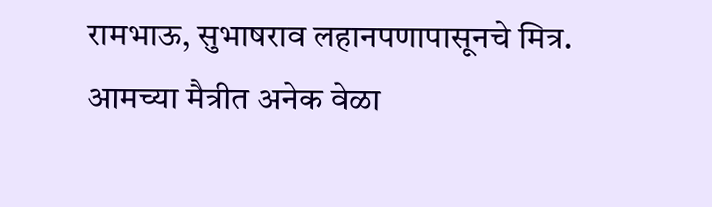रामभाऊ, सुभाषराव लहानपणापासूनचे मित्र. आमच्या मैत्रीत अनेक वेळा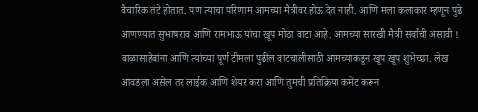वैचारिक तंटे होतात. पण त्याचा परिणाम आमच्या मैत्रीवर होऊ देत नाही. आणि मला कलाकार म्हणून पुढे आणण्यात सुभाषराव आणि रामभाऊ यांचा खूप मोठा वाटा आहे. आमच्या सारखी मैत्री सर्वांची असावी !
बाळासाहेबांना आणि त्यांच्या पूर्ण टीमला पुढील वाटचालीसाठी आमच्याकडून खूप खूप शुभेच्छा. लेख आवडला असेल तर लाईक आणि शेयर करा आणि तुमची प्रतिक्रिया कमेंट करून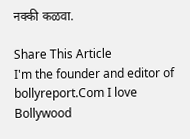नक्की कळवा.

Share This Article
I'm the founder and editor of bollyreport.Com I love Bollywood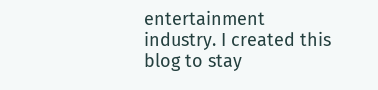entertainment industry. I created this blog to stay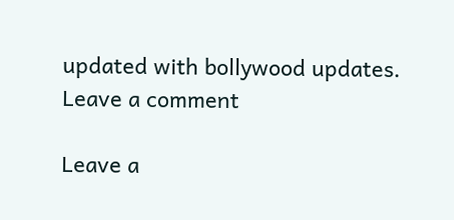updated with bollywood updates.
Leave a comment

Leave a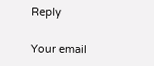Reply

Your email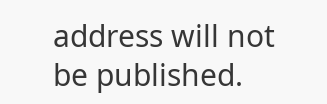address will not be published.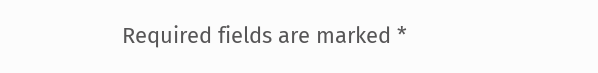Required fields are marked *